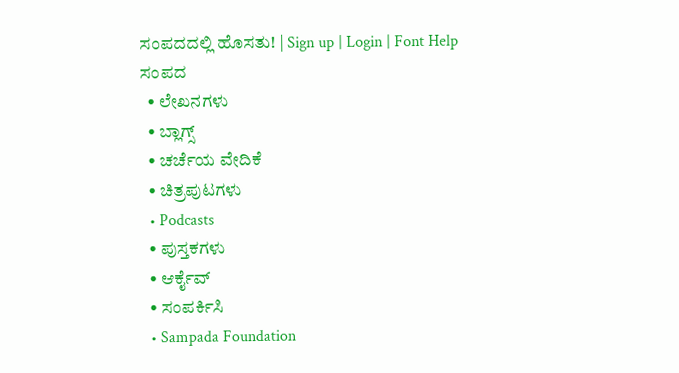ಸಂಪದದಲ್ಲಿ ಹೊಸತು! | Sign up | Login | Font Help
ಸಂಪದ
  • ಲೇಖನಗಳು
  • ಬ್ಲಾಗ್ಸ್
  • ಚರ್ಚೆಯ ವೇದಿಕೆ
  • ಚಿತ್ರಪುಟಗಳು
  • Podcasts
  • ಪುಸ್ತಕಗಳು
  • ಆರ್ಕೈವ್
  • ಸಂಪರ್ಕಿಸಿ
  • Sampada Foundation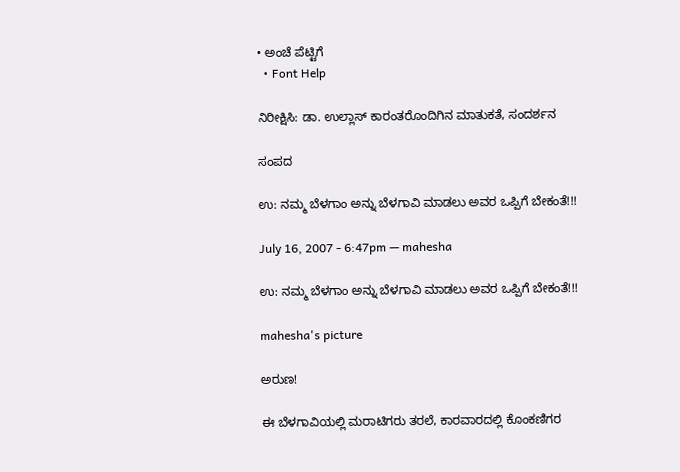• ಅಂಚೆ ಪೆಟ್ಟಿಗೆ
  • Font Help

ನಿರೀಕ್ಷಿಸಿ: ಡಾ. ಉಲ್ಲಾಸ್ ಕಾರಂತರೊಂದಿಗಿನ ಮಾತುಕತೆ, ಸಂದರ್ಶನ

ಸಂಪದ

ಉ: ನಮ್ಮ ಬೆಳಗಾಂ ಅನ್ನು ಬೆಳಗಾವಿ ಮಾಡಲು ಅವರ ಒಪ್ಪಿಗೆ ಬೇಕಂತೆ!!!

July 16, 2007 - 6:47pm — mahesha

ಉ: ನಮ್ಮ ಬೆಳಗಾಂ ಅನ್ನು ಬೆಳಗಾವಿ ಮಾಡಲು ಅವರ ಒಪ್ಪಿಗೆ ಬೇಕಂತೆ!!!

mahesha's picture

ಅರುಣ!

ಈ ಬೆಳಗಾವಿಯಲ್ಲಿ ಮರಾಟಿಗರು ತರಲೆ, ಕಾರವಾರದಲ್ಲಿ ಕೊಂಕಣಿಗರ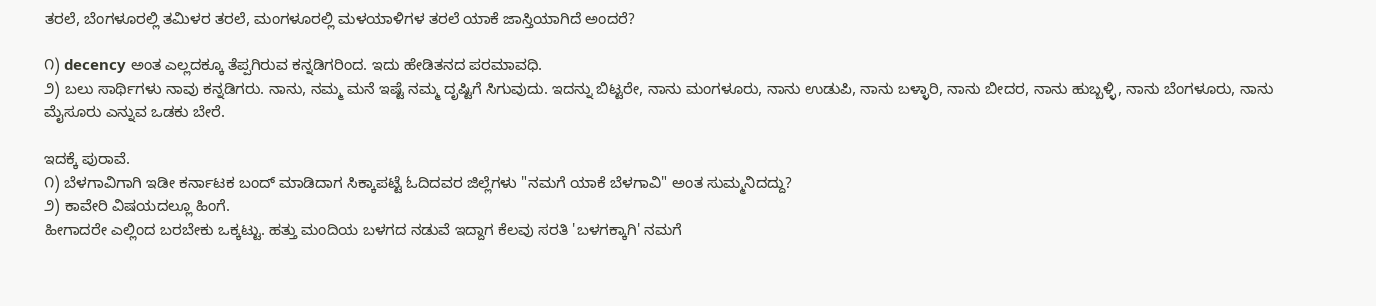ತರಲೆ, ಬೆಂಗಳೂರಲ್ಲಿ ತಮಿಳರ ತರಲೆ, ಮಂಗಳೂರಲ್ಲಿ ಮಳಯಾಳಿಗಳ ತರಲೆ ಯಾಕೆ ಜಾಸ್ತಿಯಾಗಿದೆ ಅಂದರೆ?

೧) decency ಅಂತ ಎಲ್ಲದಕ್ಕೂ ತೆಪ್ಪಗಿರುವ ಕನ್ನಡಿಗರಿಂದ. ಇದು ಹೇಡಿತನದ ಪರಮಾವಧಿ.
೨) ಬಲು ಸಾರ್ಥಿಗಳು ನಾವು ಕನ್ನಡಿಗರು. ನಾನು, ನಮ್ಮ ಮನೆ ಇಷ್ಟೆ ನಮ್ಮ ದೃಷ್ಟಿಗೆ ಸಿಗುವುದು. ಇದನ್ನು ಬಿಟ್ಟರೇ, ನಾನು ಮಂಗಳೂರು, ನಾನು ಉಡುಪಿ, ನಾನು ಬಳ್ಳಾರಿ, ನಾನು ಬೀದರ, ನಾನು ಹುಬ್ಬಳ್ಳಿ, ನಾನು ಬೆಂಗಳೂರು, ನಾನು ಮೈಸೂರು ಎನ್ನುವ ಒಡಕು ಬೇರೆ.

ಇದಕ್ಕೆ ಪುರಾವೆ.
೧) ಬೆಳಗಾವಿಗಾಗಿ ಇಡೀ ಕರ್ನಾಟಕ ಬಂದ್ ಮಾಡಿದಾಗ ಸಿಕ್ಕಾಪಟ್ಟೆ ಓದಿದವರ ಜಿಲ್ಲೆಗಳು "ನಮಗೆ ಯಾಕೆ ಬೆಳಗಾವಿ" ಅಂತ ಸುಮ್ಮನಿದದ್ದು?
೨) ಕಾವೇರಿ ವಿಷಯದಲ್ಲೂ ಹಿಂಗೆ.
ಹೀಗಾದರೇ ಎಲ್ಲಿಂದ ಬರಬೇಕು ಒಕ್ಕಟ್ಟು. ಹತ್ತು ಮಂದಿಯ ಬಳಗದ ನಡುವೆ ಇದ್ದಾಗ ಕೆಲವು ಸರತಿ 'ಬಳಗಕ್ಕಾಗಿ' ನಮಗೆ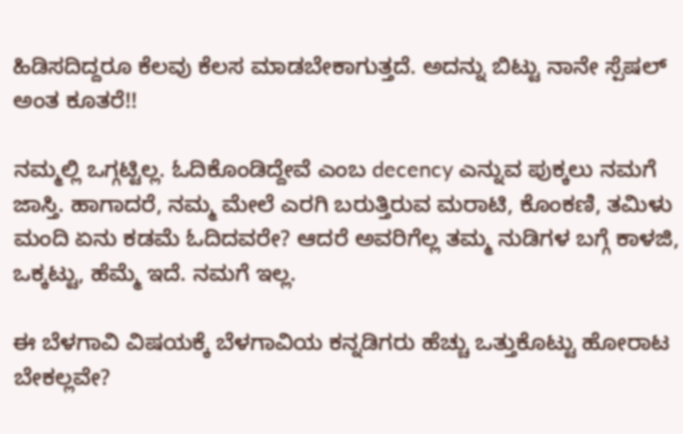ಹಿಡಿಸದಿದ್ದರೂ ಕೆಲವು ಕೆಲಸ ಮಾಡಬೇಕಾಗುತ್ತದೆ. ಅದನ್ನು ಬಿಟ್ಟು ನಾನೇ ಸ್ಪೆಷಲ್ ಅಂತ ಕೂತರೆ!!

ನಮ್ಮಲ್ಲಿ ಒಗ್ಗಟ್ಟಿಲ್ಲ. ಓದಿಕೊಂಡಿದ್ದೇವೆ ಎಂಬ decency ಎನ್ನುವ ಪುಕ್ಕಲು ನಮಗೆ ಜಾಸ್ತಿ. ಹಾಗಾದರೆ, ನಮ್ಮ ಮೇಲೆ ಎರಗಿ ಬರುತ್ತಿರುವ ಮರಾಟಿ, ಕೊಂಕಣಿ, ತಮಿಳು ಮಂದಿ ಏನು ಕಡಮೆ ಓದಿದವರೇ? ಆದರೆ ಅವರಿಗೆಲ್ಲ ತಮ್ಮ ನುಡಿಗಳ ಬಗ್ಗೆ ಕಾಳಜಿ, ಒಕ್ಕಟ್ಟು, ಹೆಮ್ಮೆ ಇದೆ. ನಮಗೆ ಇಲ್ಲ.

ಈ ಬೆಳಗಾವಿ ವಿಷಯಕ್ಕೆ ಬೆಳಗಾವಿಯ ಕನ್ನಡಿಗರು ಹೆಚ್ಚು ಒತ್ತುಕೊಟ್ಟು ಹೋರಾಟ ಬೇಕಲ್ಲವೇ?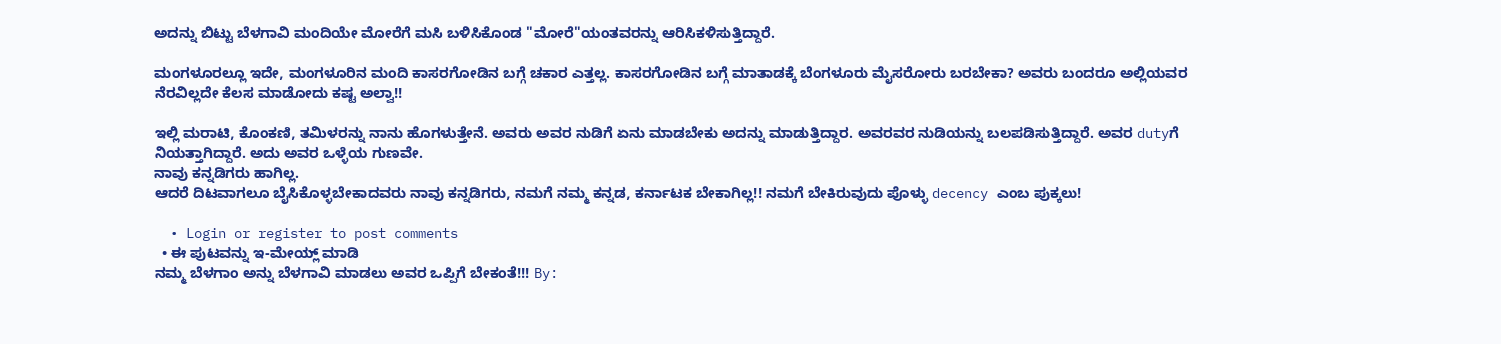ಅದನ್ನು ಬಿಟ್ಟು ಬೆಳಗಾವಿ ಮಂದಿಯೇ ಮೋರೆಗೆ ಮಸಿ ಬಳಿಸಿಕೊಂಡ "ಮೋರೆ"ಯಂತವರನ್ನು ಆರಿಸಿಕಳಿಸುತ್ತಿದ್ದಾರೆ.

ಮಂಗಳೂರಲ್ಲೂ ಇದೇ, ಮಂಗಳೂರಿನ ಮಂದಿ ಕಾಸರಗೋಡಿನ ಬಗ್ಗೆ ಚಕಾರ ಎತ್ತಲ್ಲ. ಕಾಸರಗೋಡಿನ ಬಗ್ಗೆ ಮಾತಾಡಕ್ಕೆ ಬೆಂಗಳೂರು ಮೈಸರೋರು ಬರಬೇಕಾ? ಅವರು ಬಂದರೂ ಅಲ್ಲಿಯವರ ನೆರವಿಲ್ಲದೇ ಕೆಲಸ ಮಾಡೋದು ಕಷ್ಟ ಅಲ್ವಾ!!

ಇಲ್ಲಿ ಮರಾಟಿ, ಕೊಂಕಣಿ, ತಮಿಳರನ್ನು ನಾನು ಹೊಗಳುತ್ತೇನೆ. ಅವರು ಅವರ ನುಡಿಗೆ ಏನು ಮಾಡಬೇಕು ಅದನ್ನು ಮಾಡುತ್ತಿದ್ದಾರ. ಅವರವರ ನುಡಿಯನ್ನು ಬಲಪಡಿಸುತ್ತಿದ್ದಾರೆ. ಅವರ dutyಗೆ ನಿಯತ್ತಾಗಿದ್ದಾರೆ. ಅದು ಅವರ ಒಳ್ಳೆಯ ಗುಣವೇ.
ನಾವು ಕನ್ನಡಿಗರು ಹಾಗಿಲ್ಲ.
ಆದರೆ ದಿಟವಾಗಲೂ ಬೈಸಿಕೊಳ್ಳಬೇಕಾದವರು ನಾವು ಕನ್ನಡಿಗರು, ನಮಗೆ ನಮ್ಮ ಕನ್ನಡ, ಕರ್ನಾಟಕ ಬೇಕಾಗಿಲ್ಲ!! ನಮಗೆ ಬೇಕಿರುವುದು ಪೊಳ್ಳು decency ಎಂಬ ಪುಕ್ಕಲು!

  • Login or register to post comments
  • ಈ ಪುಟವನ್ನು ಇ-ಮೇಯ್ಲ್ ಮಾಡಿ
ನಮ್ಮ ಬೆಳಗಾಂ ಅನ್ನು ಬೆಳಗಾವಿ ಮಾಡಲು ಅವರ ಒಪ್ಪಿಗೆ ಬೇಕಂತೆ!!! By: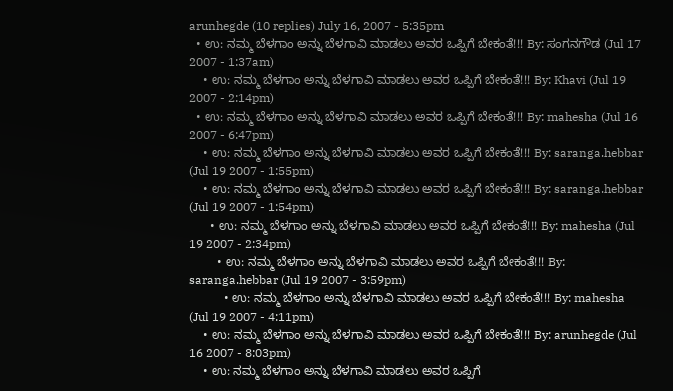arunhegde (10 replies) July 16, 2007 - 5:35pm
  • ಉ: ನಮ್ಮ ಬೆಳಗಾಂ ಅನ್ನು ಬೆಳಗಾವಿ ಮಾಡಲು ಅವರ ಒಪ್ಪಿಗೆ ಬೇಕಂತೆ!!! By: ಸಂಗನಗೌಡ (Jul 17 2007 - 1:37am)
    • ಉ: ನಮ್ಮ ಬೆಳಗಾಂ ಅನ್ನು ಬೆಳಗಾವಿ ಮಾಡಲು ಅವರ ಒಪ್ಪಿಗೆ ಬೇಕಂತೆ!!! By: Khavi (Jul 19 2007 - 2:14pm)
  • ಉ: ನಮ್ಮ ಬೆಳಗಾಂ ಅನ್ನು ಬೆಳಗಾವಿ ಮಾಡಲು ಅವರ ಒಪ್ಪಿಗೆ ಬೇಕಂತೆ!!! By: mahesha (Jul 16 2007 - 6:47pm)
    • ಉ: ನಮ್ಮ ಬೆಳಗಾಂ ಅನ್ನು ಬೆಳಗಾವಿ ಮಾಡಲು ಅವರ ಒಪ್ಪಿಗೆ ಬೇಕಂತೆ!!! By: saranga.hebbar (Jul 19 2007 - 1:55pm)
    • ಉ: ನಮ್ಮ ಬೆಳಗಾಂ ಅನ್ನು ಬೆಳಗಾವಿ ಮಾಡಲು ಅವರ ಒಪ್ಪಿಗೆ ಬೇಕಂತೆ!!! By: saranga.hebbar (Jul 19 2007 - 1:54pm)
      • ಉ: ನಮ್ಮ ಬೆಳಗಾಂ ಅನ್ನು ಬೆಳಗಾವಿ ಮಾಡಲು ಅವರ ಒಪ್ಪಿಗೆ ಬೇಕಂತೆ!!! By: mahesha (Jul 19 2007 - 2:34pm)
        • ಉ: ನಮ್ಮ ಬೆಳಗಾಂ ಅನ್ನು ಬೆಳಗಾವಿ ಮಾಡಲು ಅವರ ಒಪ್ಪಿಗೆ ಬೇಕಂತೆ!!! By: saranga.hebbar (Jul 19 2007 - 3:59pm)
          • ಉ: ನಮ್ಮ ಬೆಳಗಾಂ ಅನ್ನು ಬೆಳಗಾವಿ ಮಾಡಲು ಅವರ ಒಪ್ಪಿಗೆ ಬೇಕಂತೆ!!! By: mahesha (Jul 19 2007 - 4:11pm)
    • ಉ: ನಮ್ಮ ಬೆಳಗಾಂ ಅನ್ನು ಬೆಳಗಾವಿ ಮಾಡಲು ಅವರ ಒಪ್ಪಿಗೆ ಬೇಕಂತೆ!!! By: arunhegde (Jul 16 2007 - 8:03pm)
    • ಉ: ನಮ್ಮ ಬೆಳಗಾಂ ಅನ್ನು ಬೆಳಗಾವಿ ಮಾಡಲು ಅವರ ಒಪ್ಪಿಗೆ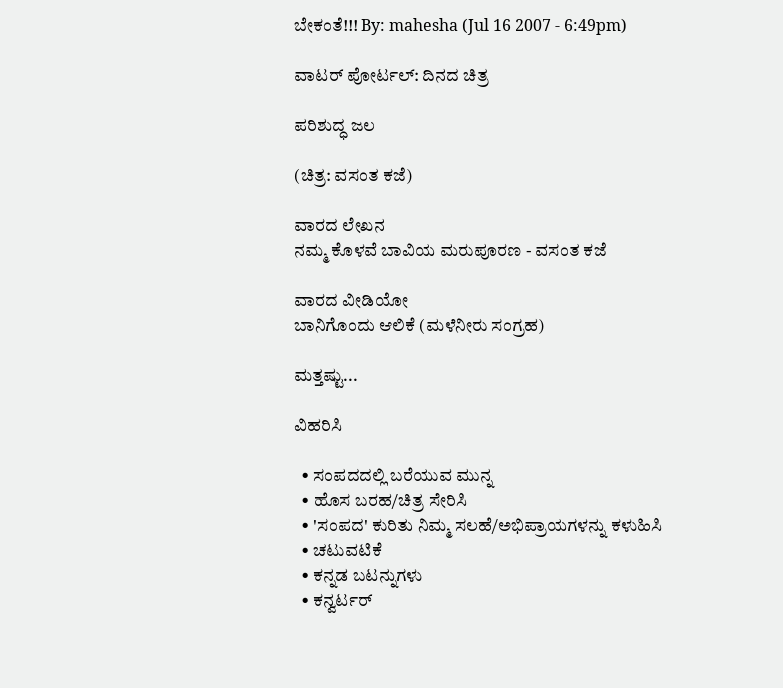ಬೇಕಂತೆ!!! By: mahesha (Jul 16 2007 - 6:49pm)

ವಾಟರ್ ಪೋರ್ಟಲ್: ದಿನದ ಚಿತ್ರ

ಪರಿಶುದ್ಧ ಜಲ

(ಚಿತ್ರ: ವಸಂತ ಕಜೆ)

ವಾರದ ಲೇಖನ
ನಮ್ಮ ಕೊಳವೆ ಬಾವಿಯ ಮರುಪೂರಣ - ವಸಂತ ಕಜೆ

ವಾರದ ವೀಡಿಯೋ
ಬಾನಿಗೊಂದು ಆಲಿಕೆ (ಮಳೆನೀರು ಸಂಗ್ರಹ)

ಮತ್ತಷ್ಟು...

ವಿಹರಿಸಿ

  • ಸಂಪದದಲ್ಲಿ ಬರೆಯುವ ಮುನ್ನ
  • ಹೊಸ ಬರಹ/ಚಿತ್ರ ಸೇರಿಸಿ
  • 'ಸಂಪದ' ಕುರಿತು ನಿಮ್ಮ ಸಲಹೆ/ಅಭಿಪ್ರಾಯಗಳನ್ನು ಕಳುಹಿಸಿ
  • ಚಟುವಟಿಕೆ
  • ಕನ್ನಡ ಬಟನ್ನುಗಳು
  • ಕನ್ವರ್ಟರ್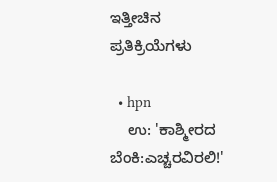ಇತ್ತೀಚಿನ ಪ್ರತಿಕ್ರಿಯೆಗಳು

  • hpn
    ಉ: 'ಕಾಶ್ಮೀರದ ಬೆಂಕಿ:ಎಚ್ಚರವಿರಲಿ!'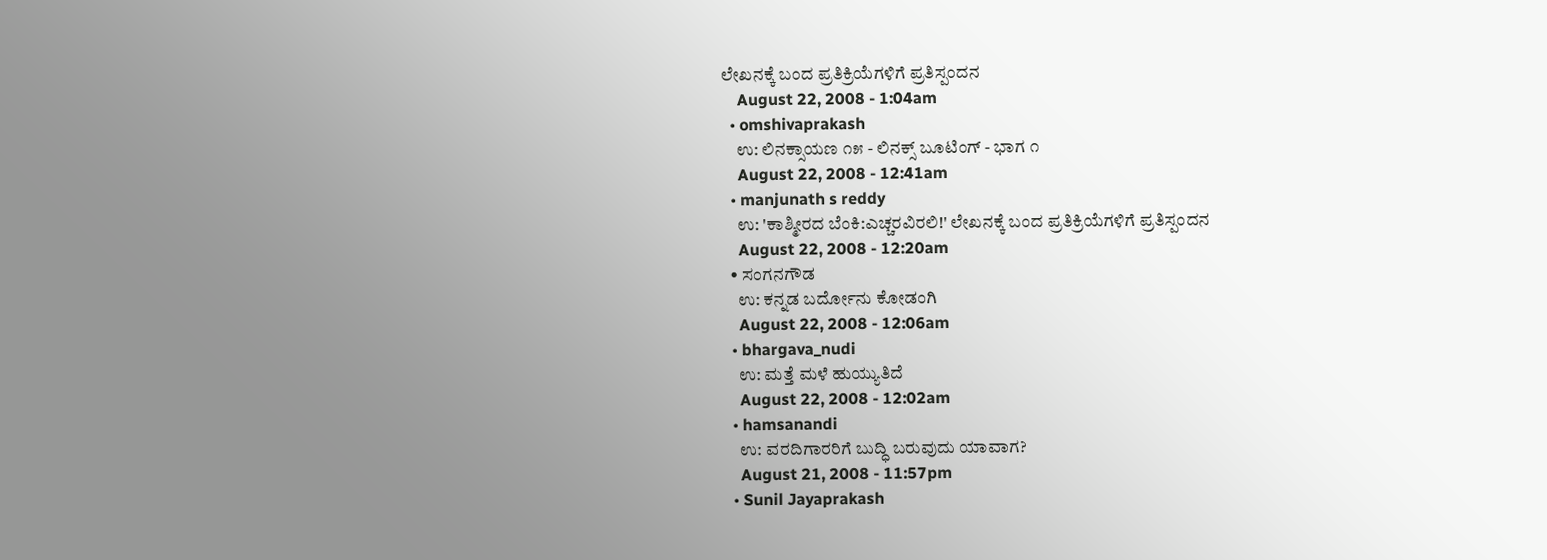ಲೇಖನಕ್ಕೆ ಬಂದ ಪ್ರತಿಕ್ರಿಯೆಗಳಿಗೆ ಪ್ರತಿಸ್ಪಂದನ
    August 22, 2008 - 1:04am
  • omshivaprakash
    ಉ: ಲಿನಕ್ಸಾಯಣ ೧೫ - ಲಿನಕ್ಸ್ ಬೂಟಿಂಗ್ - ಭಾಗ ೧
    August 22, 2008 - 12:41am
  • manjunath s reddy
    ಉ: 'ಕಾಶ್ಮೀರದ ಬೆಂಕಿ:ಎಚ್ಚರವಿರಲಿ!' ಲೇಖನಕ್ಕೆ ಬಂದ ಪ್ರತಿಕ್ರಿಯೆಗಳಿಗೆ ಪ್ರತಿಸ್ಪಂದನ
    August 22, 2008 - 12:20am
  • ಸಂಗನಗೌಡ
    ಉ: ಕನ್ನಡ ಬರ್ದೋನು ಕೋಡಂಗಿ
    August 22, 2008 - 12:06am
  • bhargava_nudi
    ಉ: ಮತ್ತೆ ಮಳೆ ಹುಯ್ಯುತಿದೆ
    August 22, 2008 - 12:02am
  • hamsanandi
    ಉ: ವರದಿಗಾರರಿಗೆ ಬುದ್ಧಿ ಬರುವುದು ಯಾವಾಗ?
    August 21, 2008 - 11:57pm
  • Sunil Jayaprakash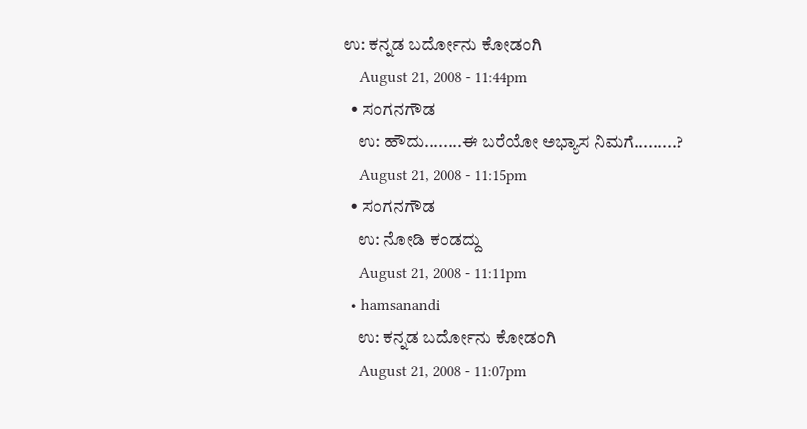ಉ: ಕನ್ನಡ ಬರ್ದೋನು ಕೋಡಂಗಿ
    August 21, 2008 - 11:44pm
  • ಸಂಗನಗೌಡ
    ಉ: ಹೌದು........ಈ ಬರೆಯೋ ಅಭ್ಯಾಸ ನಿಮಗೆ.........?
    August 21, 2008 - 11:15pm
  • ಸಂಗನಗೌಡ
    ಉ: ನೋಡಿ ಕಂಡದ್ದು
    August 21, 2008 - 11:11pm
  • hamsanandi
    ಉ: ಕನ್ನಡ ಬರ್ದೋನು ಕೋಡಂಗಿ
    August 21, 2008 - 11:07pm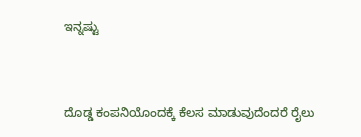ಇನ್ನಷ್ಟು


ದೊಡ್ಡ ಕಂಪನಿಯೊಂದಕ್ಕೆ ಕೆಲಸ ಮಾಡುವುದೆಂದರೆ ರೈಲು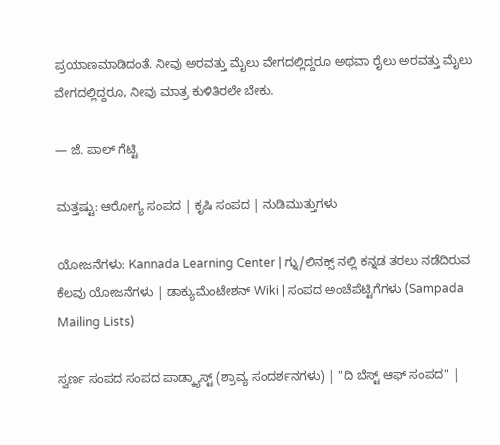ಪ್ರಯಾಣಮಾಡಿದಂತೆ. ನೀವು ಅರವತ್ತು ಮೈಲು ವೇಗದಲ್ಲಿದ್ದರೂ ಅಥವಾ ರೈಲು ಅರವತ್ತು ಮೈಲು ವೇಗದಲ್ಲಿದ್ದರೂ, ನೀವು ಮಾತ್ರ ಕುಳಿತಿರಲೇ ಬೇಕು.

— ಜೆ. ಪಾಲ್ ಗೆಟ್ಟಿ

ಮತ್ತಷ್ಟು: ಆರೋಗ್ಯ ಸಂಪದ | ಕೃಷಿ ಸಂಪದ | ನುಡಿಮುತ್ತುಗಳು

ಯೋಜನೆಗಳು: Kannada Learning Center | ಗ್ನು/ಲಿನಕ್ಸ್ ನಲ್ಲಿ ಕನ್ನಡ ತರಲು ನಡೆದಿರುವ ಕೆಲವು ಯೋಜನೆಗಳು | ಡಾಕ್ಯುಮೆಂಟೇಶನ್ Wiki | ಸಂಪದ ಅಂಚೆಪೆಟ್ಟಿಗೆಗಳು (Sampada Mailing Lists)

ಸ್ವರ್ಣ ಸಂಪದ ಸಂಪದ ಪಾಡ್ಕ್ಯಾಸ್ಟ್ (ಶ್ರಾವ್ಯ ಸಂದರ್ಶನಗಳು) | "ದಿ ಬೆಸ್ಟ್ ಆಫ್ ಸಂಪದ" |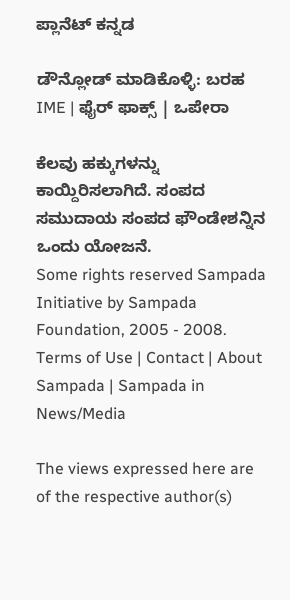ಪ್ಲಾನೆಟ್ ಕನ್ನಡ

ಡೌನ್ಲೋಡ್ ಮಾಡಿಕೊಳ್ಳಿ: ಬರಹ IME | ಫೈರ್ ಫಾಕ್ಸ್ | ಒಪೇರಾ

ಕೆಲವು ಹಕ್ಕುಗಳನ್ನು ಕಾಯ್ದಿರಿಸಲಾಗಿದೆ. ಸಂಪದ ಸಮುದಾಯ ಸಂಪದ ಫೌಂಡೇಶನ್ನಿನ ಒಂದು ಯೋಜನೆ.
Some rights reserved Sampada Initiative by Sampada Foundation, 2005 - 2008.
Terms of Use | Contact | About Sampada | Sampada in News/Media

The views expressed here are of the respective author(s)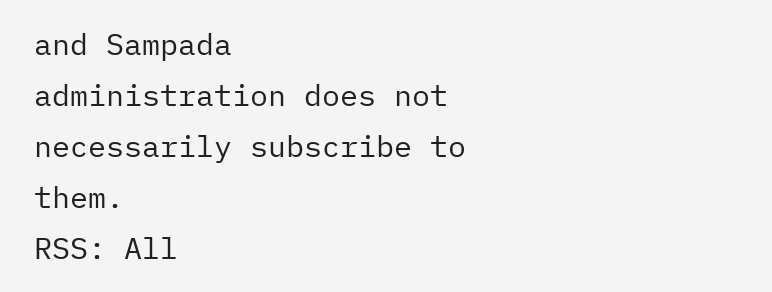and Sampada administration does not necessarily subscribe to them.
RSS: All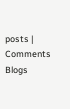posts | Comments
Blogs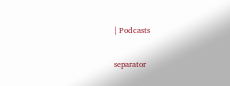| Podcasts

separator